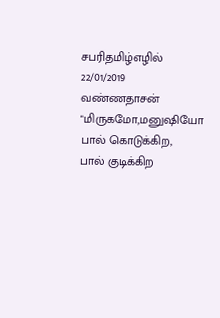சபரிதமிழ்எழில்
22/01/2019
வண்ணதாசன்
"மிருகமோ,மனுஷியோ
பால் கொடுக்கிற,
பால் குடிக்கிற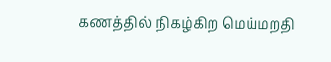கணத்தில் நிகழ்கிற மெய்மறதி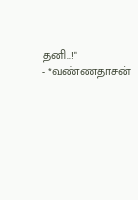தனி..!"
- *வண்ணதாசன்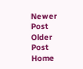Newer Post
Older Post
Home